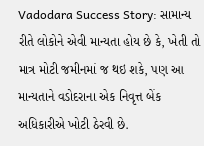Vadodara Success Story: સામાન્ય રીતે લોકોને એવી માન્યતા હોય છે કે, ખેતી તો માત્ર મોટી જમીનમાં જ થઇ શકે, પણ આ માન્યતાને વડોદરાના એક નિવૃત્ત બેંક અધિકારીએ ખોટી ઠેરવી છે.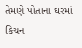તેમણે પોતાના ઘરમાં કિચન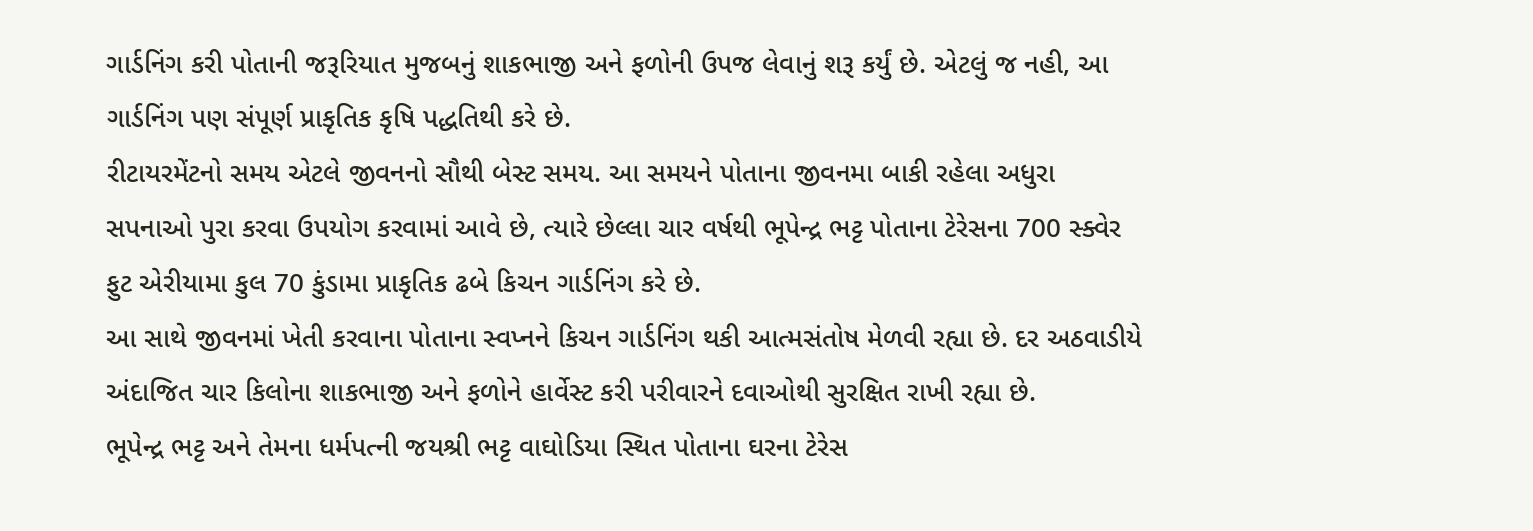ગાર્ડનિંગ કરી પોતાની જરૂરિયાત મુજબનું શાકભાજી અને ફળોની ઉપજ લેવાનું શરૂ કર્યું છે. એટલું જ નહી, આ ગાર્ડનિંગ પણ સંપૂર્ણ પ્રાકૃતિક કૃષિ પદ્ધતિથી કરે છે.
રીટાયરમેંટનો સમય એટલે જીવનનો સૌથી બેસ્ટ સમય. આ સમયને પોતાના જીવનમા બાકી રહેલા અધુરા સપનાઓ પુરા કરવા ઉપયોગ કરવામાં આવે છે, ત્યારે છેલ્લા ચાર વર્ષથી ભૂપેન્દ્ર ભટ્ટ પોતાના ટેરેસના 700 સ્ક્વેર ફુટ એરીયામા કુલ 70 કુંડામા પ્રાકૃતિક ઢબે કિચન ગાર્ડનિંગ કરે છે.
આ સાથે જીવનમાં ખેતી કરવાના પોતાના સ્વપ્નને કિચન ગાર્ડનિંગ થકી આત્મસંતોષ મેળવી રહ્યા છે. દર અઠવાડીયે અંદાજિત ચાર કિલોના શાકભાજી અને ફળોને હાર્વેસ્ટ કરી પરીવારને દવાઓથી સુરક્ષિત રાખી રહ્યા છે.
ભૂપેન્દ્ર ભટ્ટ અને તેમના ધર્મપત્ની જયશ્રી ભટ્ટ વાઘોડિયા સ્થિત પોતાના ઘરના ટેરેસ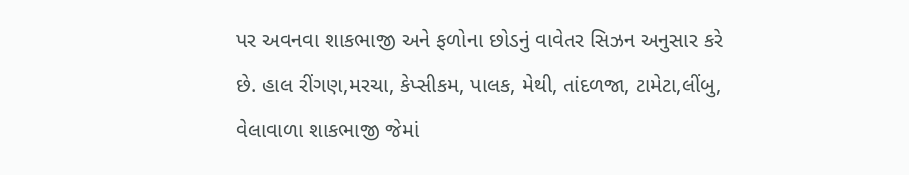પર અવનવા શાકભાજી અને ફળોના છોડનું વાવેતર સિઝન અનુસાર કરે છે. હાલ રીંગણ,મરચા, કેપ્સીકમ, પાલક, મેથી, તાંદળજા, ટામેટા,લીંબુ, વેલાવાળા શાકભાજી જેમાં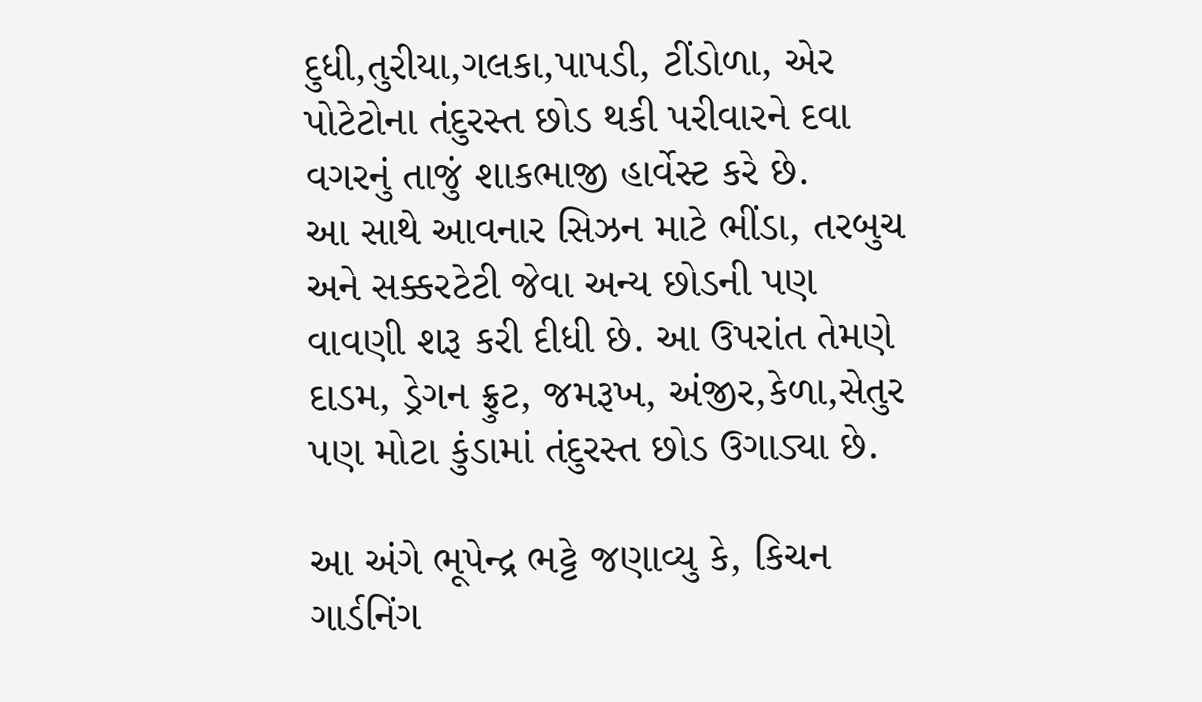દુધી,તુરીયા,ગલકા,પાપડી, ટીંડોળા, એર પોટેટોના તંદુરસ્ત છોડ થકી પરીવારને દવા વગરનું તાજું શાકભાજી હાર્વેસ્ટ કરે છે.
આ સાથે આવનાર સિઝન માટે ભીંડા, તરબુચ અને સક્કરટેટી જેવા અન્ય છોડની પણ વાવણી શરૂ કરી દીધી છે. આ ઉપરાંત તેમણે દાડમ, ડ્રેગન ફ્રુટ, જમરૂખ, અંજીર,કેળા,સેતુર પણ મોટા કુંડામાં તંદુરસ્ત છોડ ઉગાડ્યા છે.

આ અંગે ભૂપેન્દ્ર ભટ્ટે જણાવ્યુ કે, કિચન ગાર્ડનિંગ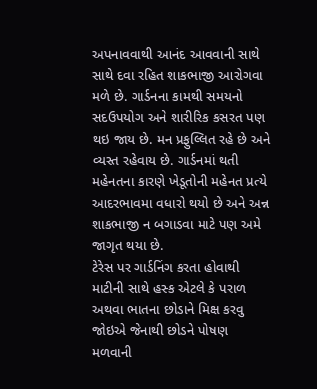અપનાવવાથી આનંદ આવવાની સાથે સાથે દવા રહિત શાકભાજી આરોગવા મળે છે. ગાર્ડનના કામથી સમયનો સદઉપયોગ અને શારીરિક કસરત પણ થઇ જાય છે. મન પ્રફુલ્લિત રહે છે અને વ્યસ્ત રહેવાય છે. ગાર્ડનમાં થતી મહેનતના કારણે ખેડૂતોની મહેનત પ્રત્યે આદરભાવમા વધારો થયો છે અને અન્ન શાકભાજી ન બગાડવા માટે પણ અમે જાગૃત થયા છે.
ટેરેસ પર ગાર્ડનિંગ કરતા હોવાથી માટીની સાથે હસ્ક એટલે કે પરાળ અથવા ભાતના છોડાને મિક્ષ કરવુ જોઇએ જેનાથી છોડને પોષણ મળવાની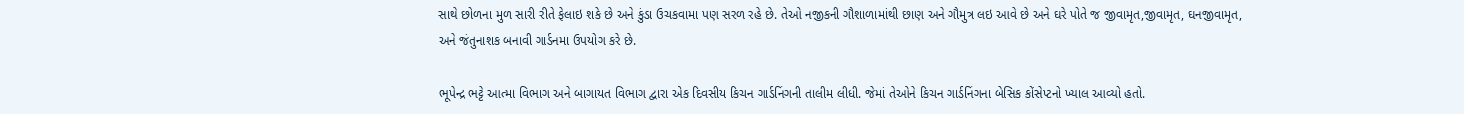સાથે છોળના મુળ સારી રીતે ફેલાઇ શકે છે અને કુંડા ઉચકવામા પણ સરળ રહે છે. તેઓ નજીકની ગૌશાળામાંથી છાણ અને ગૌમુત્ર લઇ આવે છે અને ઘરે પોતે જ જીવામૃત,જીવામૃત, ઘનજીવામૃત, અને જંતુનાશક બનાવી ગાર્ડનમા ઉપયોગ કરે છે.

ભૂપેન્દ્ર ભટ્ટે આત્મા વિભાગ અને બાગાયત વિભાગ દ્વારા એક દિવસીય કિચન ગાર્ડનિંગની તાલીમ લીધી. જેમાં તેઓને કિચન ગાર્ડનિંગના બેસિક કોંસેપ્ટનો ખ્યાલ આવ્યો હતો.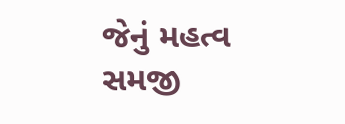જેનું મહત્વ સમજી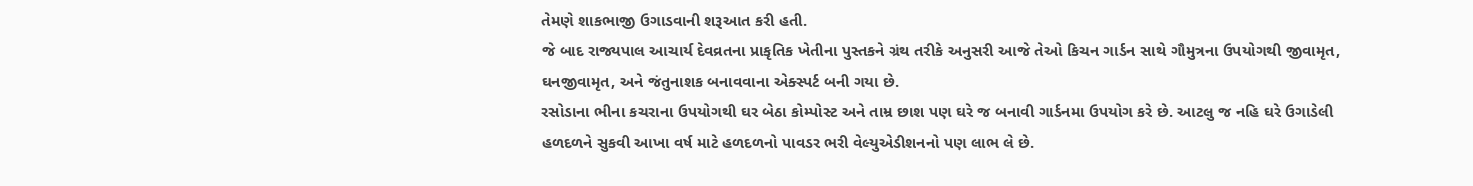તેમણે શાકભાજી ઉગાડવાની શરૂઆત કરી હતી.
જે બાદ રાજ્યપાલ આચાર્ય દેવવ્રતના પ્રાકૃતિક ખેતીના પુસ્તકને ગ્રંથ તરીકે અનુસરી આજે તેઓ કિચન ગાર્ડન સાથે ગૌમુત્રના ઉપયોગથી જીવામૃત, ઘનજીવામૃત, અને જંતુનાશક બનાવવાના એક્સ્પર્ટ બની ગયા છે.
રસોડાના ભીના કચરાના ઉપયોગથી ઘર બેઠા કોમ્પોસ્ટ અને તામ્ર છાશ પણ ઘરે જ બનાવી ગાર્ડનમા ઉપયોગ કરે છે. આટલુ જ નહિ ઘરે ઉગાડેલી હળદળને સુકવી આખા વર્ષ માટે હળદળનો પાવડર ભરી વેલ્યુએડીશનનો પણ લાભ લે છે.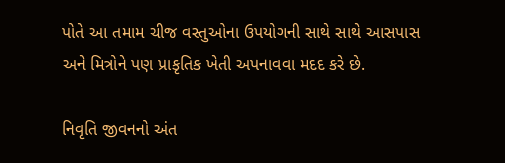પોતે આ તમામ ચીજ વસ્તુઓના ઉપયોગની સાથે સાથે આસપાસ અને મિત્રોને પણ પ્રાકૃતિક ખેતી અપનાવવા મદદ કરે છે.

નિવૃતિ જીવનનો અંત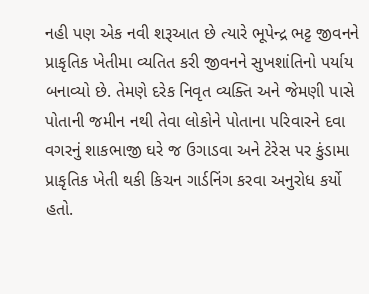નહી પણ એક નવી શરૂઆત છે ત્યારે ભૂપેન્દ્ર ભટ્ટ જીવનને પ્રાકૃતિક ખેતીમા વ્યતિત કરી જીવનને સુખશાંતિનો પર્યાય બનાવ્યો છે. તેમણે દરેક નિવૃત વ્યક્તિ અને જેમણી પાસે પોતાની જમીન નથી તેવા લોકોને પોતાના પરિવારને દવા વગરનું શાકભાજી ઘરે જ ઉગાડવા અને ટેરેસ પર કુંડામા પ્રાકૃતિક ખેતી થકી કિચન ગાર્ડનિંગ કરવા અનુરોધ કર્યો હતો.